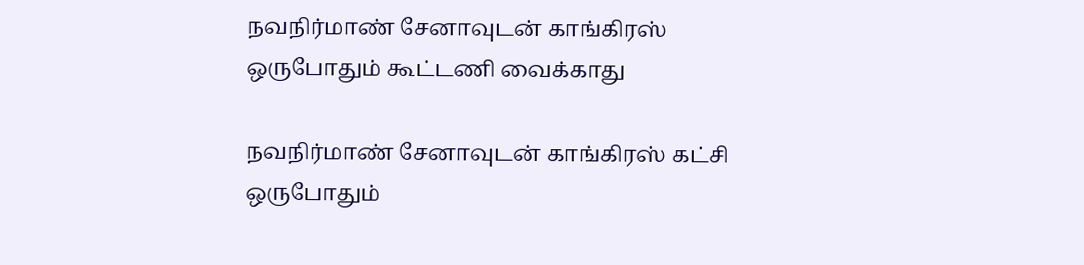நவநிர்மாண் சேனாவுடன் காங்கிரஸ் ஒருபோதும் கூட்டணி வைக்காது

நவநிர்மாண் சேனாவுடன் காங்கிரஸ் கட்சி ஒருபோதும்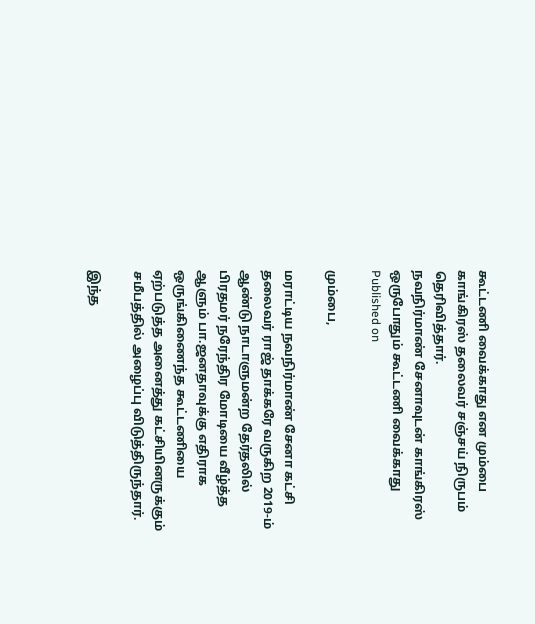கூட்டணி வைக்காது என மும்பை காங்கிரஸ் தலைவர் சஞ்சய் நிருபம் தெரிவித்தார்.
நவநிர்மாண் சேனாவுடன் காங்கிரஸ் ஒருபோதும் கூட்டணி வைக்காது
Published on

மும்பை,

மராட்டிய நவநிர்மாண் சேனா கட்சி தலைவர் ராஜ் தாக்கரே வருகிற 2019-ம் ஆண்டு நாடாளுமன்ற தேர்தலில் பிரதமர் நரேந்திர மோடியை வீழ்த்த ஆளும் பா.ஜனதாவுக்கு எதிராக ஒருங்கிணைந்த கூட்டணியை ஏற்படுத்த அனைத்து கட்சியினருக்கும் சமீபத்தில் அழைப்பு விடுத்திருந்தார்.

இந்த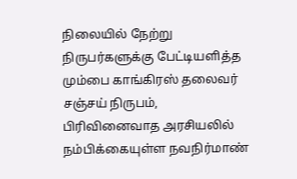நிலையில் நேற்று நிருபர்களுக்கு பேட்டியளித்த மும்பை காங்கிரஸ் தலைவர் சஞ்சய் நிருபம், பிரிவினைவாத அரசியலில் நம்பிக்கையுள்ள நவநிர்மாண்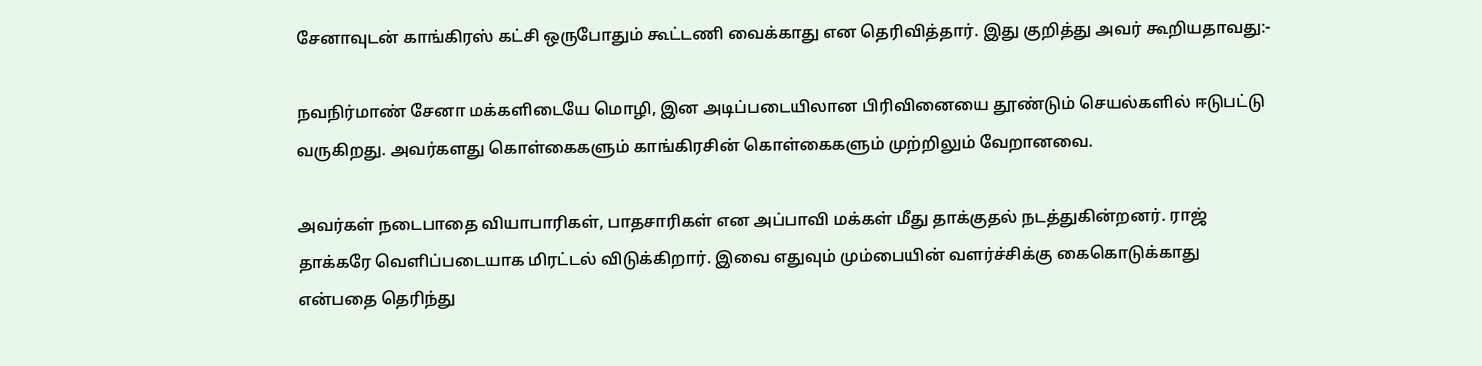சேனாவுடன் காங்கிரஸ் கட்சி ஒருபோதும் கூட்டணி வைக்காது என தெரிவித்தார். இது குறித்து அவர் கூறியதாவது:-

நவநிர்மாண் சேனா மக்களிடையே மொழி, இன அடிப்படையிலான பிரிவினையை தூண்டும் செயல்களில் ஈடுபட்டு வருகிறது. அவர்களது கொள்கைகளும் காங்கிரசின் கொள்கைகளும் முற்றிலும் வேறானவை.

அவர்கள் நடைபாதை வியாபாரிகள், பாதசாரிகள் என அப்பாவி மக்கள் மீது தாக்குதல் நடத்துகின்றனர். ராஜ் தாக்கரே வெளிப்படையாக மிரட்டல் விடுக்கிறார். இவை எதுவும் மும்பையின் வளர்ச்சிக்கு கைகொடுக்காது என்பதை தெரிந்து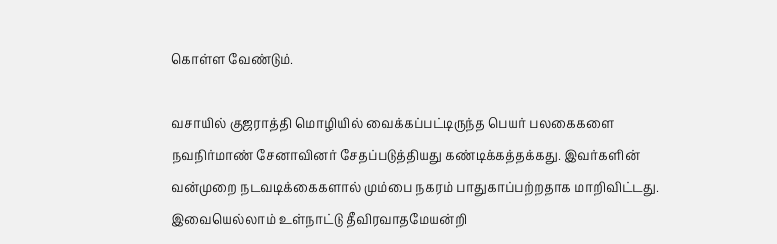கொள்ள வேண்டும்.

வசாயில் குஜராத்தி மொழியில் வைக்கப்பட்டிருந்த பெயர் பலகைகளை நவநிர்மாண் சேனாவினர் சேதப்படுத்தியது கண்டிக்கத்தக்கது. இவர்களின் வன்முறை நடவடிக்கைகளால் மும்பை நகரம் பாதுகாப்பற்றதாக மாறிவிட்டது. இவையெல்லாம் உள்நாட்டு தீவிரவாதமேயன்றி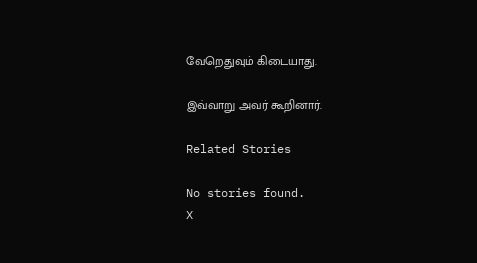வேறெதுவும் கிடையாது.

இவ்வாறு அவர் கூறினார்.

Related Stories

No stories found.
X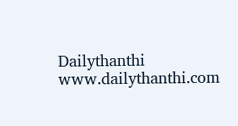Dailythanthi
www.dailythanthi.com